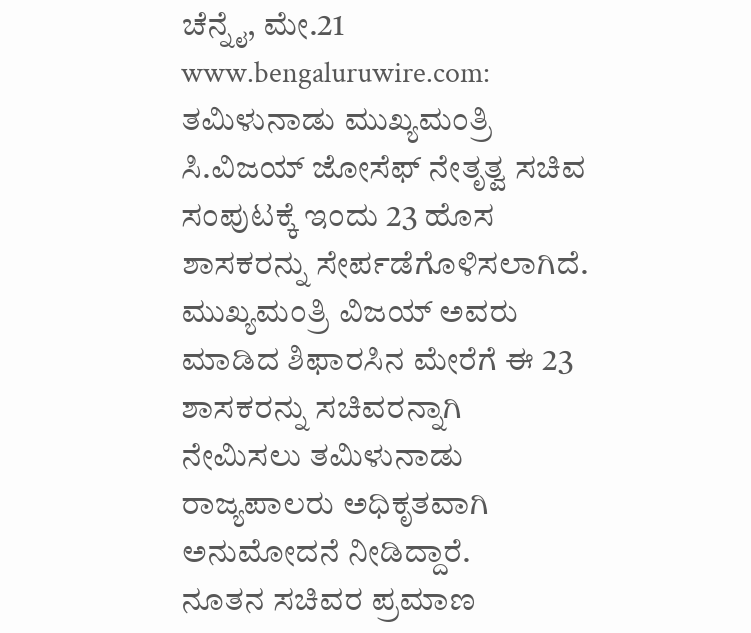ಚೆನ್ನೈ, ಮೇ.21 www.bengaluruwire.com: ತಮಿಳುನಾಡು ಮುಖ್ಯಮಂತ್ರಿ ಸಿ.ವಿಜಯ್ ಜೋಸೆಫ್ ನೇತೃತ್ವ ಸಚಿವ ಸಂಪುಟಕ್ಕೆ ಇಂದು 23 ಹೊಸ ಶಾಸಕರನ್ನು ಸೇರ್ಪಡೆಗೊಳಿಸಲಾಗಿದೆ.
ಮುಖ್ಯಮಂತ್ರಿ ವಿಜಯ್ ಅವರು ಮಾಡಿದ ಶಿಫಾರಸಿನ ಮೇರೆಗೆ ಈ 23 ಶಾಸಕರನ್ನು ಸಚಿವರನ್ನಾಗಿ ನೇಮಿಸಲು ತಮಿಳುನಾಡು ರಾಜ್ಯಪಾಲರು ಅಧಿಕೃತವಾಗಿ ಅನುಮೋದನೆ ನೀಡಿದ್ದಾರೆ.
ನೂತನ ಸಚಿವರ ಪ್ರಮಾಣ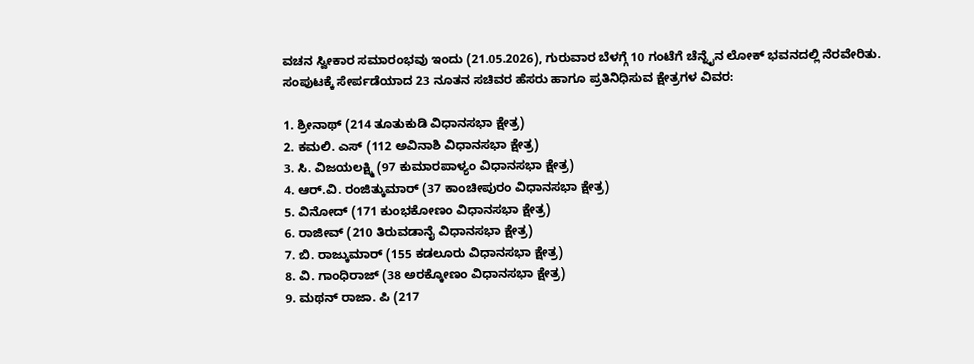ವಚನ ಸ್ವೀಕಾರ ಸಮಾರಂಭವು ಇಂದು (21.05.2026), ಗುರುವಾರ ಬೆಳಗ್ಗೆ 10 ಗಂಟೆಗೆ ಚೆನ್ನೈನ ಲೋಕ್ ಭವನದಲ್ಲಿ ನೆರವೇರಿತು.
ಸಂಪುಟಕ್ಕೆ ಸೇರ್ಪಡೆಯಾದ 23 ನೂತನ ಸಚಿವರ ಹೆಸರು ಹಾಗೂ ಪ್ರತಿನಿಧಿಸುವ ಕ್ಷೇತ್ರಗಳ ವಿವರ:

1. ಶ್ರೀನಾಥ್ (214 ತೂತುಕುಡಿ ವಿಧಾನಸಭಾ ಕ್ಷೇತ್ರ)
2. ಕಮಲಿ. ಎಸ್ (112 ಅವಿನಾಶಿ ವಿಧಾನಸಭಾ ಕ್ಷೇತ್ರ)
3. ಸಿ. ವಿಜಯಲಕ್ಷ್ಮಿ (97 ಕುಮಾರಪಾಳ್ಯಂ ವಿಧಾನಸಭಾ ಕ್ಷೇತ್ರ)
4. ಆರ್.ವಿ. ರಂಜಿತ್ಕುಮಾರ್ (37 ಕಾಂಚೀಪುರಂ ವಿಧಾನಸಭಾ ಕ್ಷೇತ್ರ)
5. ವಿನೋದ್ (171 ಕುಂಭಕೋಣಂ ವಿಧಾನಸಭಾ ಕ್ಷೇತ್ರ)
6. ರಾಜೀವ್ (210 ತಿರುವಡಾನೈ ವಿಧಾನಸಭಾ ಕ್ಷೇತ್ರ)
7. ಬಿ. ರಾಜ್ಕುಮಾರ್ (155 ಕಡಲೂರು ವಿಧಾನಸಭಾ ಕ್ಷೇತ್ರ)
8. ವಿ. ಗಾಂಧಿರಾಜ್ (38 ಅರಕ್ಕೋಣಂ ವಿಧಾನಸಭಾ ಕ್ಷೇತ್ರ)
9. ಮಥನ್ ರಾಜಾ. ಪಿ (217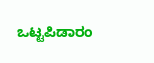ಒಟ್ಟಪಿಡಾರಂ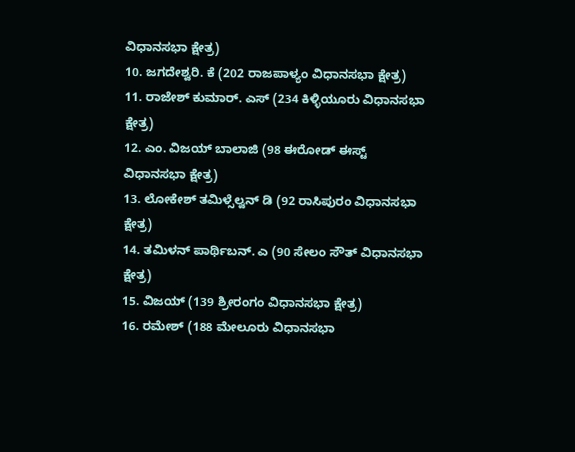ವಿಧಾನಸಭಾ ಕ್ಷೇತ್ರ)
10. ಜಗದೇಶ್ವರಿ. ಕೆ (202 ರಾಜಪಾಳ್ಯಂ ವಿಧಾನಸಭಾ ಕ್ಷೇತ್ರ)
11. ರಾಜೇಶ್ ಕುಮಾರ್. ಎಸ್ (234 ಕಿಳ್ಳಿಯೂರು ವಿಧಾನಸಭಾ ಕ್ಷೇತ್ರ)
12. ಎಂ. ವಿಜಯ್ ಬಾಲಾಜಿ (98 ಈರೋಡ್ ಈಸ್ಟ್ ವಿಧಾನಸಭಾ ಕ್ಷೇತ್ರ)
13. ಲೋಕೇಶ್ ತಮಿಳ್ಸೆಲ್ವನ್ ಡಿ (92 ರಾಸಿಪುರಂ ವಿಧಾನಸಭಾ ಕ್ಷೇತ್ರ)
14. ತಮಿಳನ್ ಪಾರ್ಥಿಬನ್. ಎ (90 ಸೇಲಂ ಸೌತ್ ವಿಧಾನಸಭಾ ಕ್ಷೇತ್ರ)
15. ವಿಜಯ್ (139 ಶ್ರೀರಂಗಂ ವಿಧಾನಸಭಾ ಕ್ಷೇತ್ರ)
16. ರಮೇಶ್ (188 ಮೇಲೂರು ವಿಧಾನಸಭಾ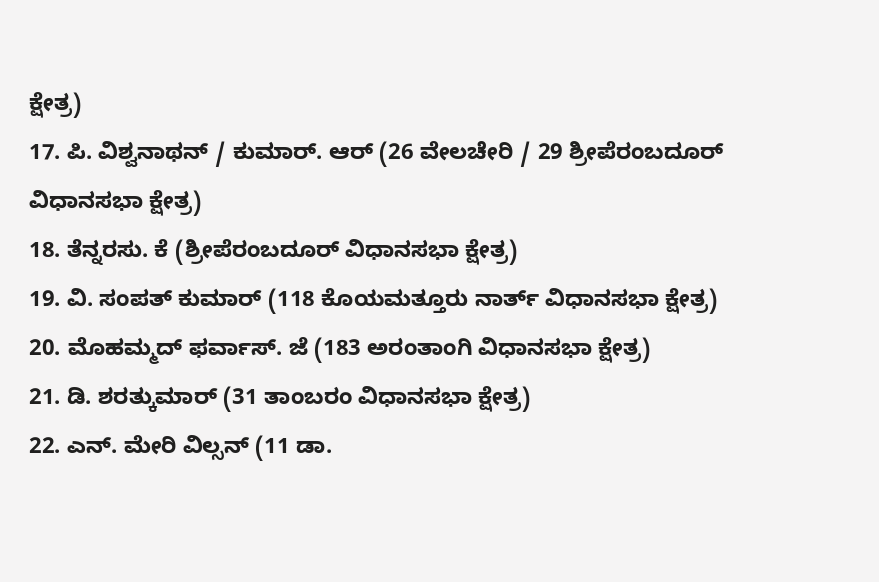ಕ್ಷೇತ್ರ)
17. ಪಿ. ವಿಶ್ವನಾಥನ್ / ಕುಮಾರ್. ಆರ್ (26 ವೇಲಚೇರಿ / 29 ಶ್ರೀಪೆರಂಬದೂರ್ ವಿಧಾನಸಭಾ ಕ್ಷೇತ್ರ)
18. ತೆನ್ನರಸು. ಕೆ (ಶ್ರೀಪೆರಂಬದೂರ್ ವಿಧಾನಸಭಾ ಕ್ಷೇತ್ರ)
19. ವಿ. ಸಂಪತ್ ಕುಮಾರ್ (118 ಕೊಯಮತ್ತೂರು ನಾರ್ತ್ ವಿಧಾನಸಭಾ ಕ್ಷೇತ್ರ)
20. ಮೊಹಮ್ಮದ್ ಫರ್ವಾಸ್. ಜೆ (183 ಅರಂತಾಂಗಿ ವಿಧಾನಸಭಾ ಕ್ಷೇತ್ರ)
21. ಡಿ. ಶರತ್ಕುಮಾರ್ (31 ತಾಂಬರಂ ವಿಧಾನಸಭಾ ಕ್ಷೇತ್ರ)
22. ಎನ್. ಮೇರಿ ವಿಲ್ಸನ್ (11 ಡಾ.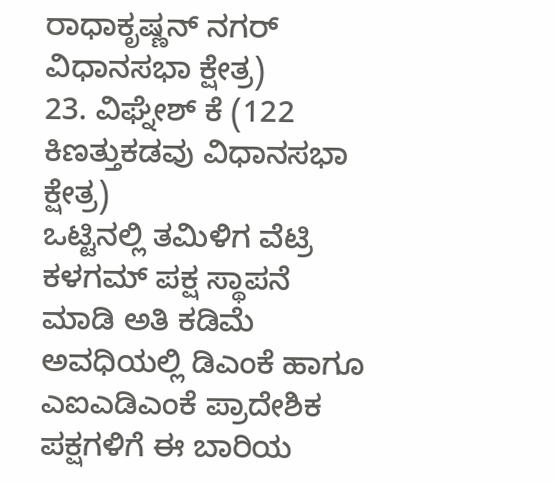ರಾಧಾಕೃಷ್ಣನ್ ನಗರ್ ವಿಧಾನಸಭಾ ಕ್ಷೇತ್ರ)
23. ವಿಘ್ನೇಶ್ ಕೆ (122 ಕಿಣತ್ತುಕಡವು ವಿಧಾನಸಭಾ ಕ್ಷೇತ್ರ)
ಒಟ್ಟಿನಲ್ಲಿ ತಮಿಳಿಗ ವೆಟ್ರಿ ಕಳಗಮ್ ಪಕ್ಷ ಸ್ಥಾಪನೆ ಮಾಡಿ ಅತಿ ಕಡಿಮೆ ಅವಧಿಯಲ್ಲಿ ಡಿಎಂಕೆ ಹಾಗೂ ಎಐಎಡಿಎಂಕೆ ಪ್ರಾದೇಶಿಕ ಪಕ್ಷಗಳಿಗೆ ಈ ಬಾರಿಯ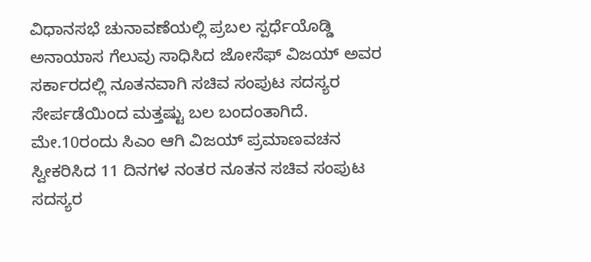ವಿಧಾನಸಭೆ ಚುನಾವಣೆಯಲ್ಲಿ ಪ್ರಬಲ ಸ್ಪರ್ಧೆಯೊಡ್ಡಿ ಅನಾಯಾಸ ಗೆಲುವು ಸಾಧಿಸಿದ ಜೋಸೆಫ್ ವಿಜಯ್ ಅವರ ಸರ್ಕಾರದಲ್ಲಿ ನೂತನವಾಗಿ ಸಚಿವ ಸಂಪುಟ ಸದಸ್ಯರ ಸೇರ್ಪಡೆಯಿಂದ ಮತ್ತಷ್ಟು ಬಲ ಬಂದಂತಾಗಿದೆ. ಮೇ.10ರಂದು ಸಿಎಂ ಆಗಿ ವಿಜಯ್ ಪ್ರಮಾಣವಚನ ಸ್ವೀಕರಿಸಿದ 11 ದಿನಗಳ ನಂತರ ನೂತನ ಸಚಿವ ಸಂಪುಟ ಸದಸ್ಯರ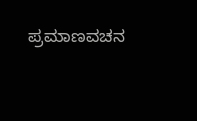ಪ್ರಮಾಣವಚನ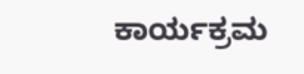ಕಾರ್ಯಕ್ರಮ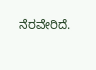ನೆರವೇರಿದೆ.